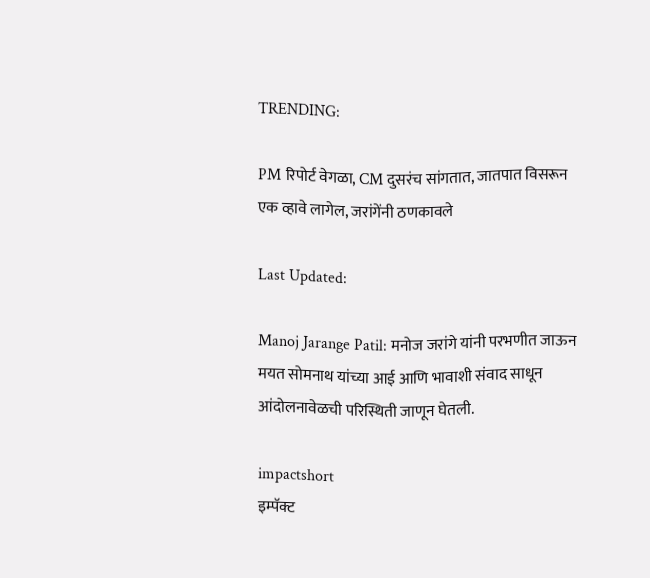TRENDING:

PM रिपोर्ट वेगळा, CM दुसरंच सांगतात, जातपात विसरून एक व्हावे लागेल, जरांगेंनी ठणकावले

Last Updated:

Manoj Jarange Patil: मनोज जरांगे यांनी परभणीत जाऊन मयत सोमनाथ यांच्या आई आणि भावाशी संवाद साधून आंदोलनावेळची परिस्थिती जाणून घेतली.

impactshort
इम्पॅक्ट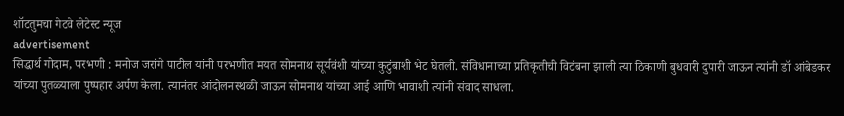शॉटतुमचा गेटवे लेटेस्ट न्यूज
advertisement
सिद्धार्थ गोदाम, परभणी : मनोज जरांगे पाटील यांनी परभणीत मयत सोमनाथ सूर्यवंशी यांच्या कुटुंबाशी भेट घेतली. संविधानाच्या प्रतिकृतीची विटंबना झाली त्या ठिकाणी बुधवारी दुपारी जाऊन त्यांनी डॉ आंबेडकर यांच्या पुतळ्याला पुष्पहार अर्पण केला. त्यानंतर आंदोलनस्थळी जाऊन सोमनाथ यांच्या आई आणि भावाशी त्यांनी संवाद साधला.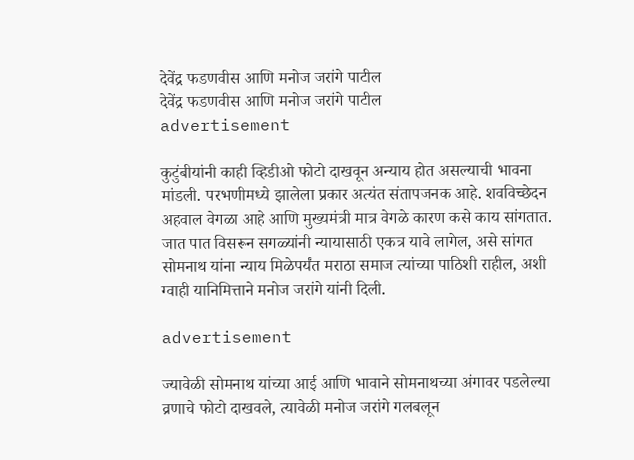देवेंद्र फडणवीस आणि मनोज जरांगे पाटील
देवेंद्र फडणवीस आणि मनोज जरांगे पाटील
advertisement

कुटुंबीयांनी काही व्हिडीओ फोटो दाखवून अन्याय होत असल्याची भावना मांडली. परभणीमध्ये झालेला प्रकार अत्यंत संतापजनक आहे. शवविच्छेदन अहवाल वेगळा आहे आणि मुख्यमंत्री मात्र वेगळे कारण कसे काय सांगतात. जात पात विसरून सगळ्यांनी न्यायासाठी एकत्र यावे लागेल, असे सांगत सोमनाथ यांना न्याय मिळेपर्यंत मराठा समाज त्यांच्या पाठिशी राहील, अशी ग्वाही यानिमित्ताने मनोज जरांगे यांनी दिली.

advertisement

ज्यावेळी सोमनाथ यांच्या आई आणि भावाने सोमनाथच्या अंगावर पडलेल्या व्रणाचे फोटो दाखवले, त्यावेळी मनोज जरांगे गलबलून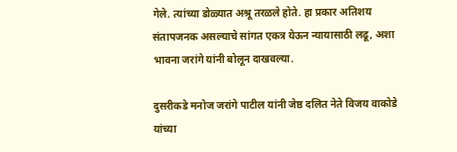गेले. त्यांच्या डोळ्यात अश्रू तरळले होते. हा प्रकार अतिशय संतापजनक असल्याचे सांगत एकत्र येऊन न्यायासाठी लढू, अशा भावना जरांगे यांनी बोलून दाखवल्या.

दुसरीकडे मनोज जरांगे पाटील यांनी जेष्ठ दलित नेते विजय वाकोडे यांच्या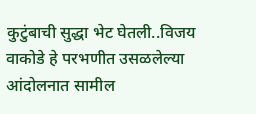कुटुंबाची सुद्धा भेट घेतली..विजय वाकोडे हे परभणीत उसळलेल्या आंदोलनात सामील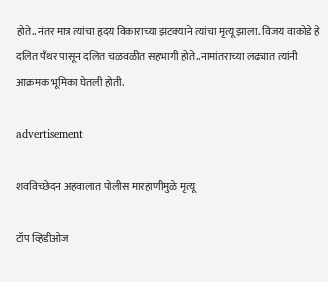होते..नंतर मात्र त्यांचा हृदय विकाराच्या झटक्याने त्यांचा मृत्यू झाला. विजय वाकोडे हे दलित पँथर पासून दलित चळवळीत सहभागी होते..नामांतराच्या लढ्यात त्यांनी आक्रमक भूमिका घेतली होती.

advertisement

शवविच्छेदन अहवालात पोलीस मारहाणीमुळे मृत्यू

टॉप व्हिडीओज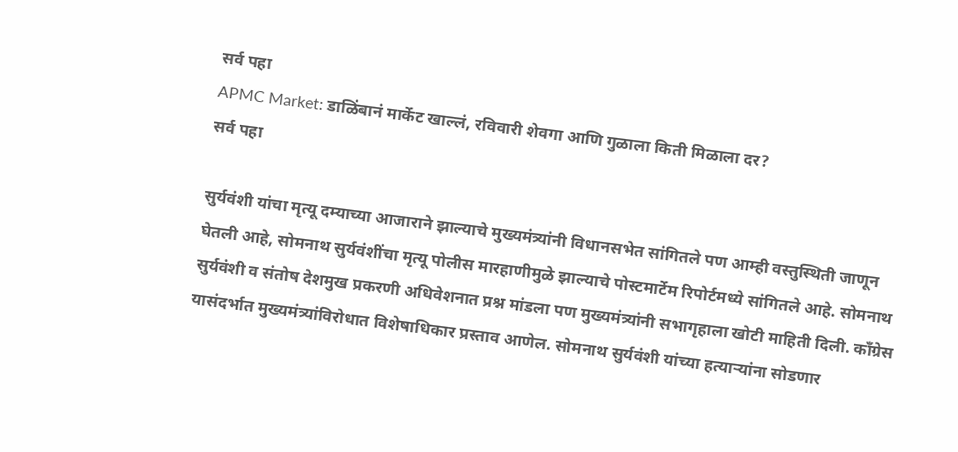सर्व पहा
APMC Market: डाळिंबानं मार्केट खाल्लं, रविवारी शेवगा आणि गुळाला किती मिळाला दर?
सर्व पहा

सुर्यवंशी यांचा मृत्यू दम्याच्या आजाराने झाल्याचे मुख्यमंत्र्यांनी विधानसभेत सांगितले पण आम्ही वस्तुस्थिती जाणून घेतली आहे, सोमनाथ सुर्यवंशींचा मृत्यू पोलीस मारहाणीमुळे झाल्याचे पोस्टमार्टेम रिपोर्टमध्ये सांगितले आहे. सोमनाथ सुर्यवंशी व संतोष देशमुख प्रकरणी अधिवेशनात प्रश्न मांडला पण मुख्यमंत्र्यांनी सभागृहाला खोटी माहिती दिली. काँग्रेस यासंदर्भात मुख्यमंत्र्यांविरोधात विशेषाधिकार प्रस्ताव आणेल. सोमनाथ सुर्यवंशी यांच्या हत्याऱ्यांना सोडणार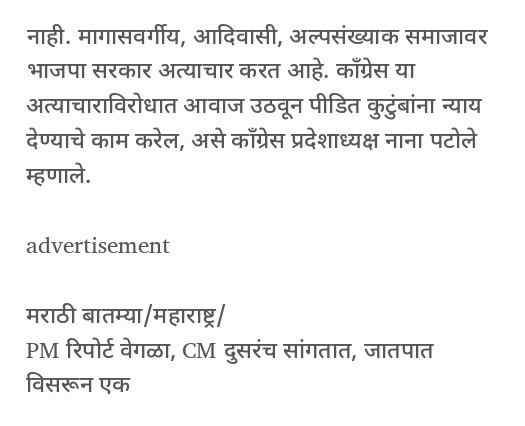नाही. मागासवर्गीय, आदिवासी, अल्पसंख्याक समाजावर भाजपा सरकार अत्याचार करत आहे. काँग्रेस या अत्याचाराविरोधात आवाज उठवून पीडित कुटुंबांना न्याय देण्याचे काम करेल, असे काँग्रेस प्रदेशाध्यक्ष नाना पटोले म्हणाले.

advertisement

मराठी बातम्या/महाराष्ट्र/
PM रिपोर्ट वेगळा, CM दुसरंच सांगतात, जातपात विसरून एक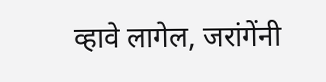व्हावे लागेल, जरांगेंनी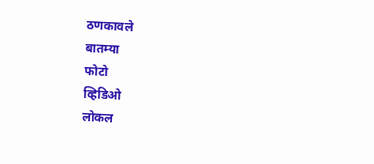ठणकावले
बातम्या
फोटो
व्हिडिओ
लोकल